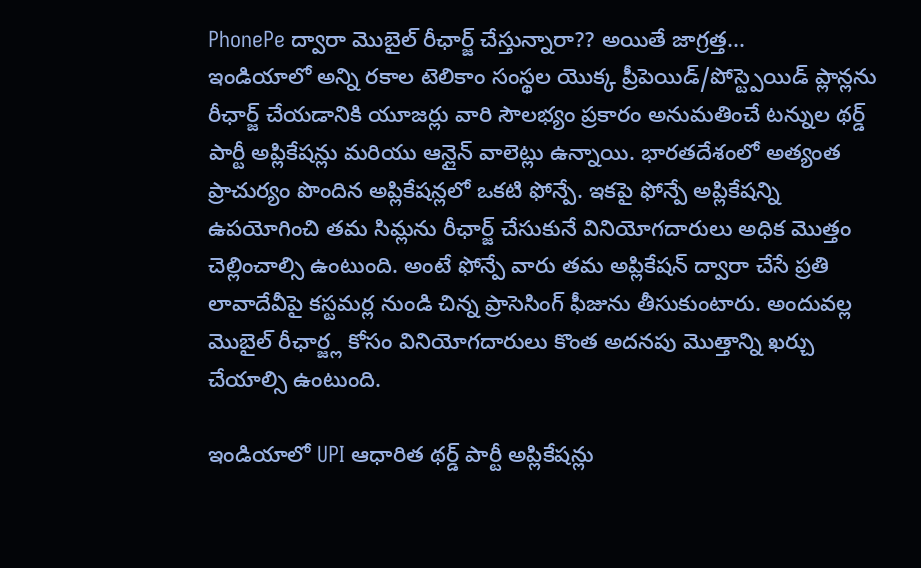PhonePe ద్వారా మొబైల్ రీఛార్జ్ చేస్తున్నారా?? అయితే జాగ్రత్త...
ఇండియాలో అన్ని రకాల టెలికాం సంస్థల యొక్క ప్రీపెయిడ్/పోస్ట్పెయిడ్ ప్లాన్లను రీఛార్జ్ చేయడానికి యూజర్లు వారి సౌలభ్యం ప్రకారం అనుమతించే టన్నుల థర్డ్ పార్టీ అప్లికేషన్లు మరియు ఆన్లైన్ వాలెట్లు ఉన్నాయి. భారతదేశంలో అత్యంత ప్రాచుర్యం పొందిన అప్లికేషన్లలో ఒకటి ఫోన్పే. ఇకపై ఫోన్పే అప్లికేషన్ని ఉపయోగించి తమ సిమ్లను రీఛార్జ్ చేసుకునే వినియోగదారులు అధిక మొత్తం చెల్లించాల్సి ఉంటుంది. అంటే ఫోన్పే వారు తమ అప్లికేషన్ ద్వారా చేసే ప్రతి లావాదేవీపై కస్టమర్ల నుండి చిన్న ప్రాసెసింగ్ ఫీజును తీసుకుంటారు. అందువల్ల మొబైల్ రీఛార్జ్ల కోసం వినియోగదారులు కొంత అదనపు మొత్తాన్ని ఖర్చు చేయాల్సి ఉంటుంది.

ఇండియాలో UPI ఆధారిత థర్డ్ పార్టీ అప్లికేషన్లు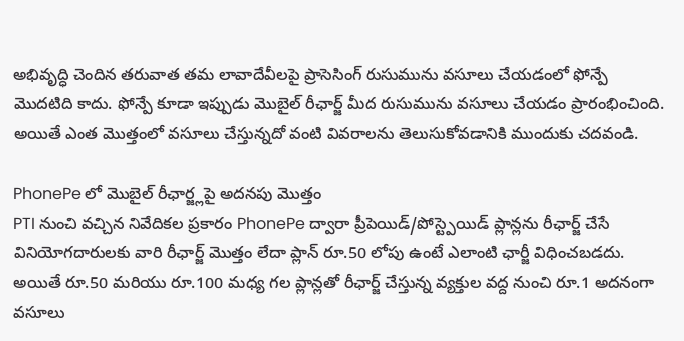అభివృద్ధి చెందిన తరువాత తమ లావాదేవీలపై ప్రాసెసింగ్ రుసుమును వసూలు చేయడంలో ఫోన్పే మొదటిది కాదు. ఫోన్పే కూడా ఇప్పుడు మొబైల్ రీఛార్జ్ మీద రుసుమును వసూలు చేయడం ప్రారంభించింది. అయితే ఎంత మొత్తంలో వసూలు చేస్తున్నదో వంటి వివరాలను తెలుసుకోవడానికి ముందుకు చదవండి.

PhonePe లో మొబైల్ రీఛార్జ్లపై అదనపు మొత్తం
PTI నుంచి వచ్చిన నివేదికల ప్రకారం PhonePe ద్వారా ప్రీపెయిడ్/పోస్ట్పెయిడ్ ప్లాన్లను రీఛార్జ్ చేసే వినియోగదారులకు వారి రీఛార్జ్ మొత్తం లేదా ప్లాన్ రూ.50 లోపు ఉంటే ఎలాంటి ఛార్జీ విధించబడదు. అయితే రూ.50 మరియు రూ.100 మధ్య గల ప్లాన్లతో రీఛార్జ్ చేస్తున్న వ్యక్తుల వద్ద నుంచి రూ.1 అదనంగా వసూలు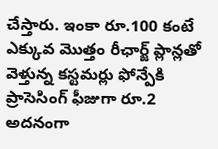చేస్తారు. ఇంకా రూ.100 కంటే ఎక్కువ మొత్తం రీఛార్జ్ ప్లాన్లతో వెళ్తున్న కస్టమర్లు ఫోన్పేకి ప్రాసెసింగ్ ఫీజుగా రూ.2 అదనంగా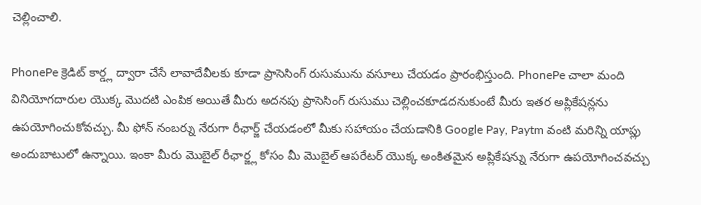చెల్లించాలి.

PhonePe క్రెడిట్ కార్డ్ల ద్వారా చేసే లావాదేవీలకు కూడా ప్రాసెసింగ్ రుసుమును వసూలు చేయడం ప్రారంభిస్తుంది. PhonePe చాలా మంది వినియోగదారుల యొక్క మొదటి ఎంపిక అయితే మీరు అదనపు ప్రాసెసింగ్ రుసుము చెల్లించకూడదనుకుంటే మీరు ఇతర అప్లికేషన్లను ఉపయోగించుకోవచ్చు. మీ ఫోన్ నంబర్ను నేరుగా రీఛార్జ్ చేయడంలో మీకు సహాయం చేయడానికి Google Pay, Paytm వంటి మరిన్ని యాప్లు అందుబాటులో ఉన్నాయి. ఇంకా మీరు మొబైల్ రీఛార్జ్ల కోసం మీ మొబైల్ ఆపరేటర్ యొక్క అంకితమైన అప్లికేషన్ను నేరుగా ఉపయోగించవచ్చు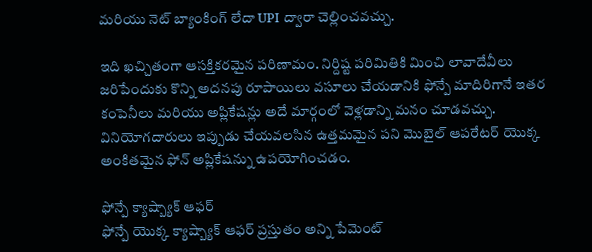మరియు నెట్ బ్యాంకింగ్ లేదా UPI ద్వారా చెల్లించవచ్చు.

ఇది ఖచ్చితంగా ఆసక్తికరమైన పరిణామం. నిర్దిష్ట పరిమితికి మించి లావాదేవీలు జరిపేందుకు కొన్ని అదనపు రూపాయిలు వసూలు చేయడానికి ఫోన్పే మాదిరిగానే ఇతర కంపెనీలు మరియు అప్లికేషన్లు అదే మార్గంలో వెళ్లడాన్ని మనం చూడవచ్చు. వినియోగదారులు ఇప్పుడు చేయవలసిన ఉత్తమమైన పని మొబైల్ ఆపరేటర్ యొక్క అంకితమైన ఫోన్ అప్లికేషన్ను ఉపయోగించడం.

ఫోన్పే క్యాష్బ్యాక్ ఆఫర్
ఫోన్పే యొక్క క్యాష్బ్యాక్ ఆఫర్ ప్రస్తుతం అన్ని పేమెంట్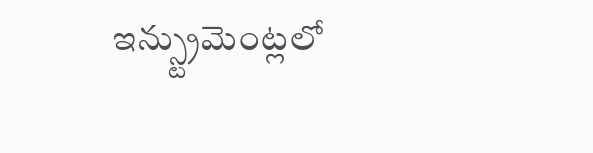ఇన్స్ట్రుమెంట్లలో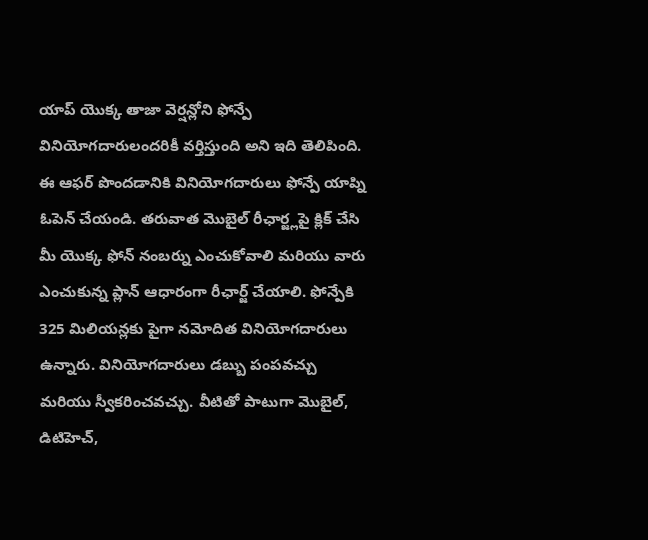యాప్ యొక్క తాజా వెర్షన్లోని ఫోన్పే వినియోగదారులందరికీ వర్తిస్తుంది అని ఇది తెలిపింది. ఈ ఆఫర్ పొందడానికి వినియోగదారులు ఫోన్పే యాప్ని ఓపెన్ చేయండి. తరువాత మొబైల్ రీఛార్జ్లపై క్లిక్ చేసి మీ యొక్క ఫోన్ నంబర్ను ఎంచుకోవాలి మరియు వారు ఎంచుకున్న ప్లాన్ ఆధారంగా రీఛార్జ్ చేయాలి. ఫోన్పేకి 325 మిలియన్లకు పైగా నమోదిత వినియోగదారులు ఉన్నారు. వినియోగదారులు డబ్బు పంపవచ్చు మరియు స్వీకరించవచ్చు. వీటితో పాటుగా మొబైల్, డిటిహెచ్,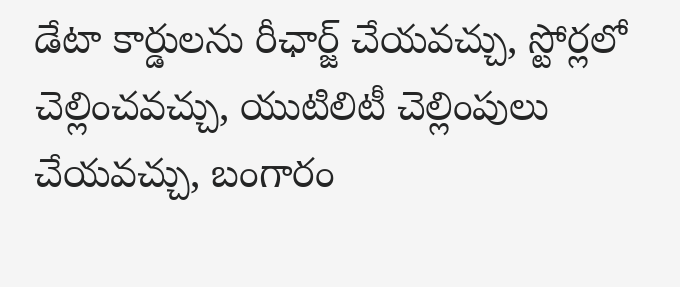డేటా కార్డులను రీఛార్జ్ చేయవచ్చు, స్టోర్లలో చెల్లించవచ్చు, యుటిలిటీ చెల్లింపులు చేయవచ్చు, బంగారం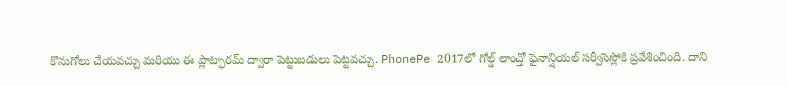కొనుగోలు చేయవచ్చు మరియు ఈ ప్లాట్ఫారమ్ ద్వారా పెట్టుబడులు పెట్టవచ్చు. PhonePe 2017లో గోల్డ్ లాంచ్తో ఫైనాన్షియల్ సర్వీసెస్లోకి ప్రవేశించింది. దాని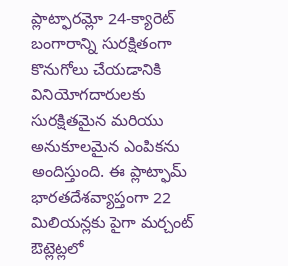ప్లాట్ఫారమ్లో 24-క్యారెట్ బంగారాన్ని సురక్షితంగా కొనుగోలు చేయడానికి వినియోగదారులకు సురక్షితమైన మరియు అనుకూలమైన ఎంపికను అందిస్తుంది. ఈ ప్లాట్ఫామ్ భారతదేశవ్యాప్తంగా 22 మిలియన్లకు పైగా మర్చంట్ ఔట్లెట్లలో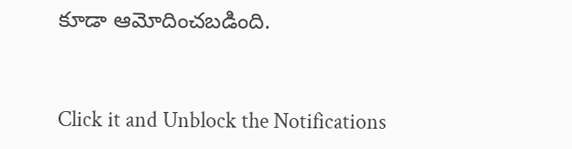కూడా ఆమోదించబడింది.


Click it and Unblock the Notifications